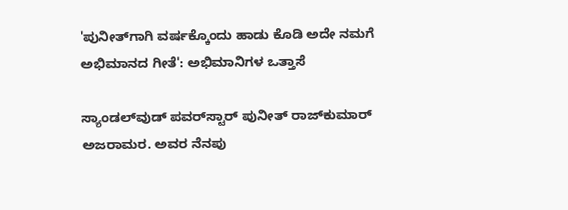'ಪುನೀತ್‌ಗಾಗಿ ವರ್ಷಕ್ಕೊಂದು ಹಾಡು ಕೊಡಿ ಅದೇ ನಮಗೆ ಅಭಿಮಾನದ ಗೀತೆ': ಅಭಿಮಾನಿಗಳ ಒತ್ತಾಸೆ

ಸ್ಯಾಂಡಲ್‌ವುಡ್ ಪವರ್‌ಸ್ಟಾರ್‌ ಪುನೀತ್ ರಾಜ್‌ಕುಮಾರ್ ಅಜರಾಮರ. ಅವರ ನೆನಪು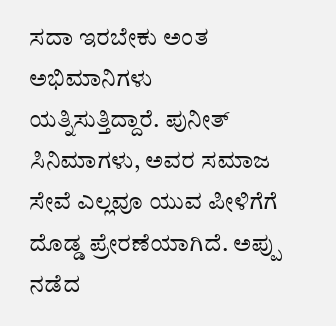ಸದಾ ಇರಬೇಕು ಅಂತ ಅಭಿಮಾನಿಗಳು ಯತ್ನಿಸುತ್ತಿದ್ದಾರೆ. ಪುನೀತ್ ಸಿನಿಮಾಗಳು, ಅವರ ಸಮಾಜ ಸೇವೆ ಎಲ್ಲವೂ ಯುವ ಪೀಳಿಗೆಗೆ ದೊಡ್ಡ ಪ್ರೇರಣೆಯಾಗಿದೆ. ಅಪ್ಪು ನಡೆದ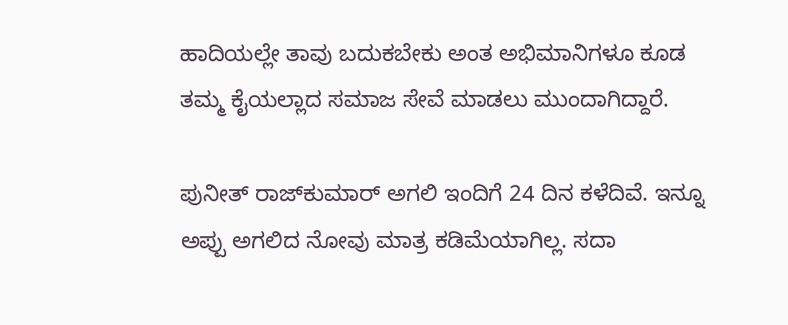ಹಾದಿಯಲ್ಲೇ ತಾವು ಬದುಕಬೇಕು ಅಂತ ಅಭಿಮಾನಿಗಳೂ ಕೂಡ ತಮ್ಮ ಕೈಯಲ್ಲಾದ ಸಮಾಜ ಸೇವೆ ಮಾಡಲು ಮುಂದಾಗಿದ್ದಾರೆ.

ಪುನೀತ್ ರಾಜ್‌ಕುಮಾರ್ ಅಗಲಿ ಇಂದಿಗೆ 24 ದಿನ ಕಳೆದಿವೆ. ಇನ್ನೂ ಅಪ್ಪು ಅಗಲಿದ ನೋವು ಮಾತ್ರ ಕಡಿಮೆಯಾಗಿಲ್ಲ. ಸದಾ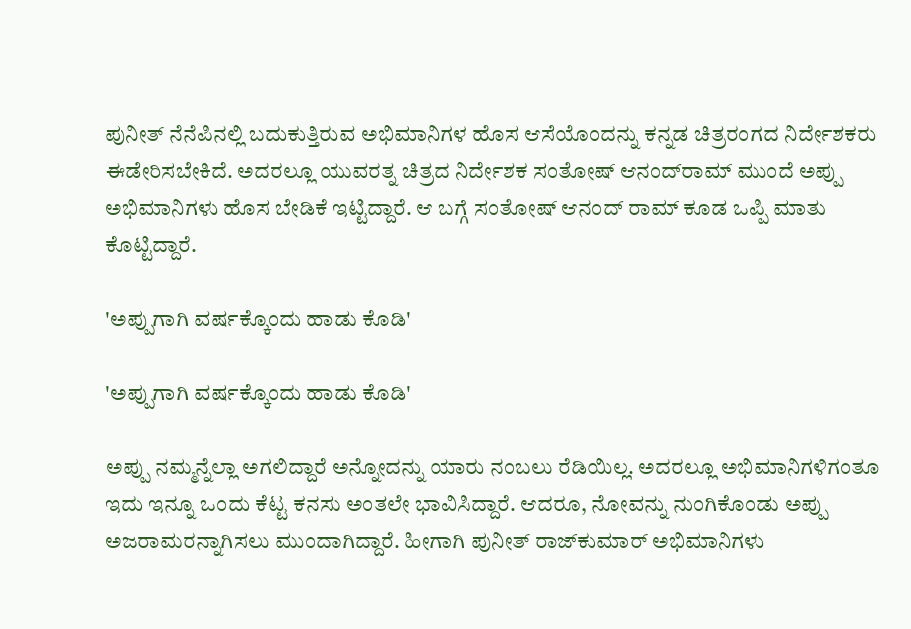ಪುನೀತ್ ನೆನೆಪಿನಲ್ಲಿ ಬದುಕುತ್ತಿರುವ ಅಭಿಮಾನಿಗಳ ಹೊಸ ಆಸೆಯೊಂದನ್ನು ಕನ್ನಡ ಚಿತ್ರರಂಗದ ನಿರ್ದೇಶಕರು ಈಡೇರಿಸಬೇಕಿದೆ. ಅದರಲ್ಲೂ ಯುವರತ್ನ ಚಿತ್ರದ ನಿರ್ದೇಶಕ ಸಂತೋಷ್ ಆನಂದ್‌ರಾಮ್‌ ಮುಂದೆ ಅಪ್ಪು ಅಭಿಮಾನಿಗಳು ಹೊಸ ಬೇಡಿಕೆ ಇಟ್ಟಿದ್ದಾರೆ. ಆ ಬಗ್ಗೆ ಸಂತೋಷ್ ಆನಂದ್ ರಾಮ್ ಕೂಡ ಒಪ್ಪಿ ಮಾತು ಕೊಟ್ಟಿದ್ದಾರೆ.

'ಅಪ್ಪುಗಾಗಿ ವರ್ಷಕ್ಕೊಂದು ಹಾಡು ಕೊಡಿ'

'ಅಪ್ಪುಗಾಗಿ ವರ್ಷಕ್ಕೊಂದು ಹಾಡು ಕೊಡಿ'

ಅಪ್ಪು ನಮ್ಮನ್ನೆಲ್ಲಾ ಅಗಲಿದ್ದಾರೆ ಅನ್ನೋದನ್ನು ಯಾರು ನಂಬಲು ರೆಡಿಯಿಲ್ಲ. ಅದರಲ್ಲೂ ಅಭಿಮಾನಿಗಳಿಗಂತೂ ಇದು ಇನ್ನೂ ಒಂದು ಕೆಟ್ಟ ಕನಸು ಅಂತಲೇ ಭಾವಿಸಿದ್ದಾರೆ. ಆದರೂ, ನೋವನ್ನು ನುಂಗಿಕೊಂಡು ಅಪ್ಪು ಅಜರಾಮರನ್ನಾಗಿಸಲು ಮುಂದಾಗಿದ್ದಾರೆ. ಹೀಗಾಗಿ ಪುನೀತ್ ರಾಜ್‌ಕುಮಾರ್ ಅಭಿಮಾನಿಗಳು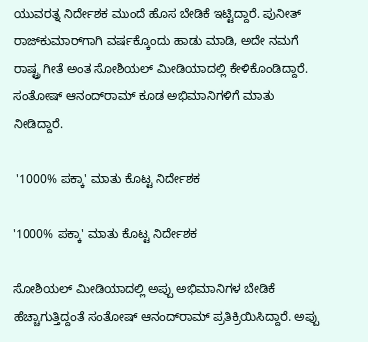ಯುವರತ್ನ ನಿರ್ದೇಶಕ ಮುಂದೆ ಹೊಸ ಬೇಡಿಕೆ ಇಟ್ಟಿದ್ದಾರೆ. ಪುನೀತ್ ರಾಜ್‌ಕುಮಾರ್‌ಗಾಗಿ ವರ್ಷಕ್ಕೊಂದು ಹಾಡು ಮಾಡಿ, ಅದೇ ನಮಗೆ ರಾಷ್ಟ್ರ ಗೀತೆ ಅಂತ ಸೋಶಿಯಲ್ ಮೀಡಿಯಾದಲ್ಲಿ ಕೇಳಿಕೊಂಡಿದ್ದಾರೆ. ಸಂತೋಷ್ ಆನಂದ್‌ರಾಮ್ ಕೂಡ ಅಭಿಮಾನಿಗಳಿಗೆ ಮಾತು ನೀಡಿದ್ದಾರೆ.

 '1000% ಪಕ್ಕಾ' ಮಾತು ಕೊಟ್ಟ ನಿರ್ದೇಶಕ

'1000% ಪಕ್ಕಾ' ಮಾತು ಕೊಟ್ಟ ನಿರ್ದೇಶಕ

ಸೋಶಿಯಲ್ ಮೀಡಿಯಾದಲ್ಲಿ ಅಪ್ಪು ಅಭಿಮಾನಿಗಳ ಬೇಡಿಕೆ ಹೆಚ್ಚಾಗುತ್ತಿದ್ದಂತೆ ಸಂತೋಷ್ ಆನಂದ್‌ರಾಮ್ ಪ್ರತಿಕ್ರಿಯಿಸಿದ್ದಾರೆ. ಅಪ್ಪು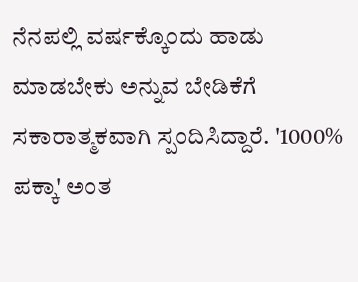ನೆನಪಲ್ಲಿ ವರ್ಷಕ್ಕೊಂದು ಹಾಡು ಮಾಡಬೇಕು ಅನ್ನುವ ಬೇಡಿಕೆಗೆ ಸಕಾರಾತ್ಮಕವಾಗಿ ಸ್ಪಂದಿಸಿದ್ದಾರೆ. '1000% ಪಕ್ಕಾ' ಅಂತ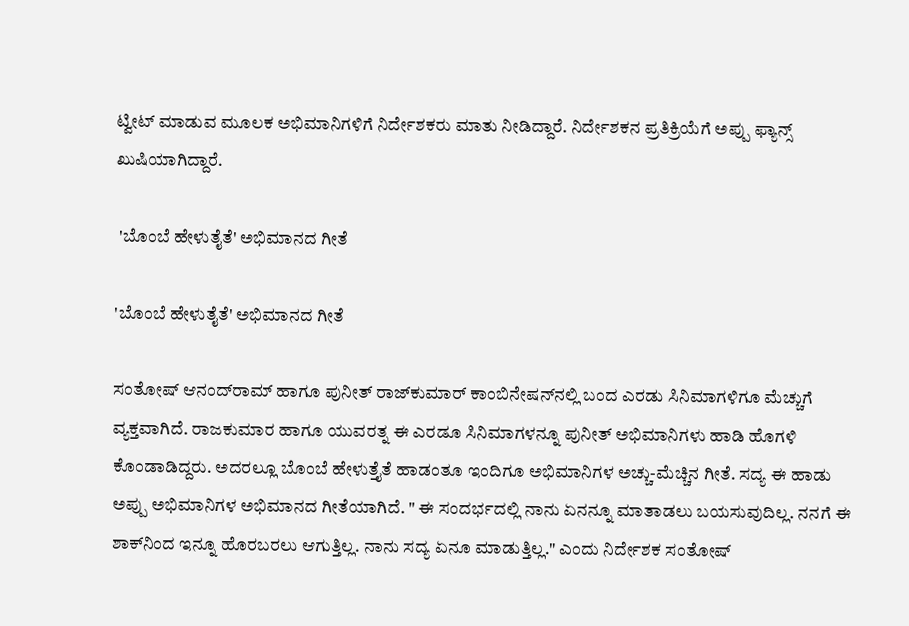ಟ್ವೀಟ್ ಮಾಡುವ ಮೂಲಕ ಅಭಿಮಾನಿಗಳಿಗೆ ನಿರ್ದೇಶಕರು ಮಾತು ನೀಡಿದ್ದಾರೆ. ನಿರ್ದೇಶಕನ ಪ್ರತಿಕ್ರಿಯೆಗೆ ಅಪ್ಪು ಫ್ಯಾನ್ಸ್ ಖುಷಿಯಾಗಿದ್ದಾರೆ.

 'ಬೊಂಬೆ ಹೇಳುತೈತೆ' ಅಭಿಮಾನದ ಗೀತೆ

'ಬೊಂಬೆ ಹೇಳುತೈತೆ' ಅಭಿಮಾನದ ಗೀತೆ

ಸಂತೋಷ್ ಆನಂದ್‌ರಾಮ್ ಹಾಗೂ ಪುನೀತ್ ರಾಜ್‌ಕುಮಾರ್ ಕಾಂಬಿನೇಷನ್‌ನಲ್ಲಿ ಬಂದ ಎರಡು ಸಿನಿಮಾಗಳಿಗೂ ಮೆಚ್ಚುಗೆ ವ್ಯಕ್ತವಾಗಿದೆ. ರಾಜಕುಮಾರ ಹಾಗೂ ಯುವರತ್ನ ಈ ಎರಡೂ ಸಿನಿಮಾಗಳನ್ನೂ ಪುನೀತ್ ಅಭಿಮಾನಿಗಳು ಹಾಡಿ ಹೊಗಳಿ ಕೊಂಡಾಡಿದ್ದರು. ಅದರಲ್ಲೂ ಬೊಂಬೆ ಹೇಳುತ್ತೈತೆ ಹಾಡಂತೂ ಇಂದಿಗೂ ಅಭಿಮಾನಿಗಳ ಅಚ್ಚು-ಮೆಚ್ಚಿನ ಗೀತೆ. ಸದ್ಯ ಈ ಹಾಡು ಅಪ್ಪು ಅಭಿಮಾನಿಗಳ ಅಭಿಮಾನದ ಗೀತೆಯಾಗಿದೆ. " ಈ ಸಂದರ್ಭದಲ್ಲಿ ನಾನು ಏನನ್ನೂ ಮಾತಾಡಲು ಬಯಸುವುದಿಲ್ಲ. ನನಗೆ ಈ ಶಾಕ್‌ನಿಂದ ಇನ್ನೂ ಹೊರಬರಲು ಆಗುತ್ತಿಲ್ಲ. ನಾನು ಸದ್ಯ ಏನೂ ಮಾಡುತ್ತಿಲ್ಲ." ಎಂದು ನಿರ್ದೇಶಕ ಸಂತೋಷ್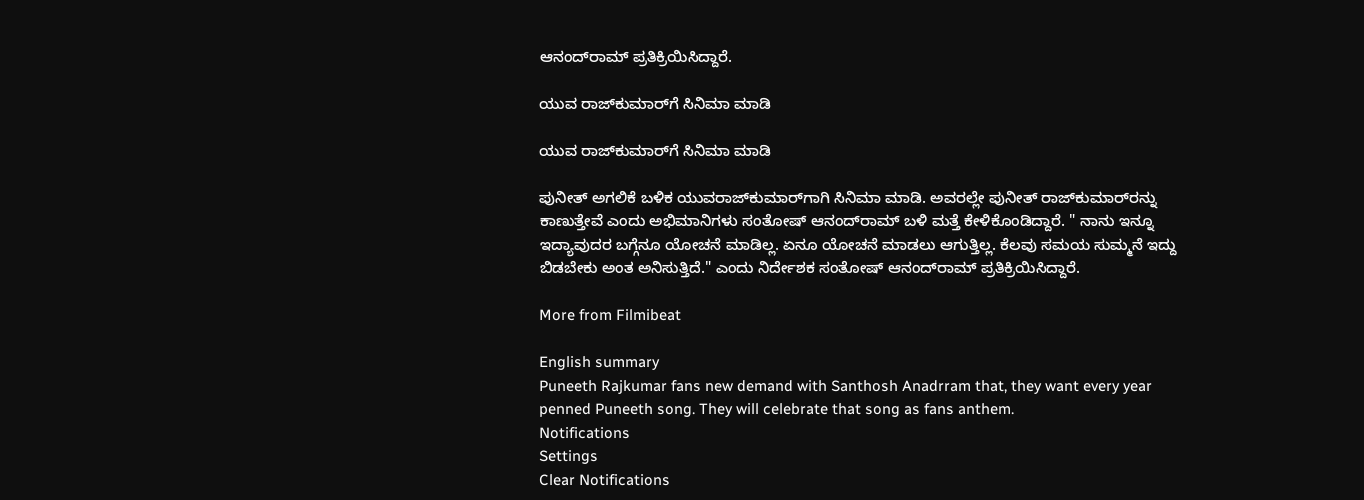ಆನಂದ್‌ರಾಮ್ ಪ್ರತಿಕ್ರಿಯಿಸಿದ್ದಾರೆ.

ಯುವ ರಾಜ್‌ಕುಮಾರ್‌ಗೆ ಸಿನಿಮಾ ಮಾಡಿ

ಯುವ ರಾಜ್‌ಕುಮಾರ್‌ಗೆ ಸಿನಿಮಾ ಮಾಡಿ

ಪುನೀತ್ ಅಗಲಿಕೆ ಬಳಿಕ ಯುವರಾಜ್‌ಕುಮಾರ್‌ಗಾಗಿ ಸಿನಿಮಾ ಮಾಡಿ. ಅವರಲ್ಲೇ ಪುನೀತ್ ರಾಜ್‌ಕುಮಾರ್‌ರನ್ನು ಕಾಣುತ್ತೇವೆ ಎಂದು ಅಭಿಮಾನಿಗಳು ಸಂತೋಷ್ ಆನಂದ್‌ರಾಮ್ ಬಳಿ ಮತ್ತೆ ಕೇಳಿಕೊಂಡಿದ್ದಾರೆ. " ನಾನು ಇನ್ನೂ ಇದ್ಯಾವುದರ ಬಗ್ಗೆನೂ ಯೋಚನೆ ಮಾಡಿಲ್ಲ. ಏನೂ ಯೋಚನೆ ಮಾಡಲು ಆಗುತ್ತಿಲ್ಲ. ಕೆಲವು ಸಮಯ ಸುಮ್ಮನೆ ಇದ್ದು ಬಿಡಬೇಕು ಅಂತ ಅನಿಸುತ್ತಿದೆ." ಎಂದು ನಿರ್ದೇಶಕ ಸಂತೋಷ್ ಆನಂದ್‌ರಾಮ್ ಪ್ರತಿಕ್ರಿಯಿಸಿದ್ದಾರೆ.

More from Filmibeat

English summary
Puneeth Rajkumar fans new demand with Santhosh Anadrram that, they want every year penned Puneeth song. They will celebrate that song as fans anthem.
Notifications
Settings
Clear Notifications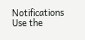Notifications
Use the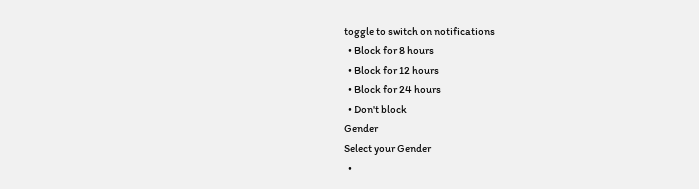toggle to switch on notifications
  • Block for 8 hours
  • Block for 12 hours
  • Block for 24 hours
  • Don't block
Gender
Select your Gender
  •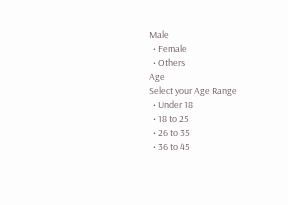Male
  • Female
  • Others
Age
Select your Age Range
  • Under 18
  • 18 to 25
  • 26 to 35
  • 36 to 45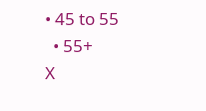• 45 to 55
  • 55+
X